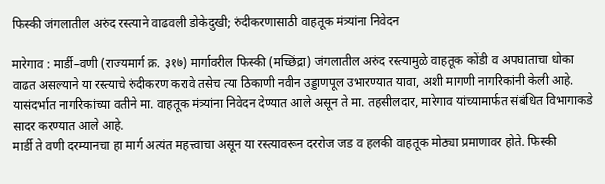फिस्की जंगलातील अरुंद रस्त्याने वाढवली डोकेदुखी; रुंदीकरणासाठी वाहतूक मंत्र्यांना निवेदन

मारेगाव : मार्डी–वणी (राज्यमार्ग क्र. ३१७) मार्गावरील फिस्की (मच्छिंद्रा) जंगलातील अरुंद रस्त्यामुळे वाहतूक कोंडी व अपघाताचा धोका वाढत असल्याने या रस्त्याचे रुंदीकरण करावे तसेच त्या ठिकाणी नवीन उड्डाणपूल उभारण्यात यावा, अशी मागणी नागरिकांनी केली आहे. यासंदर्भात नागरिकांच्या वतीने मा. वाहतूक मंत्र्यांना निवेदन देण्यात आले असून ते मा. तहसीलदार, मारेगाव यांच्यामार्फत संबंधित विभागाकडे सादर करण्यात आले आहे.
मार्डी ते वणी दरम्यानचा हा मार्ग अत्यंत महत्त्वाचा असून या रस्त्यावरून दररोज जड व हलकी वाहतूक मोठ्या प्रमाणावर होते. फिस्की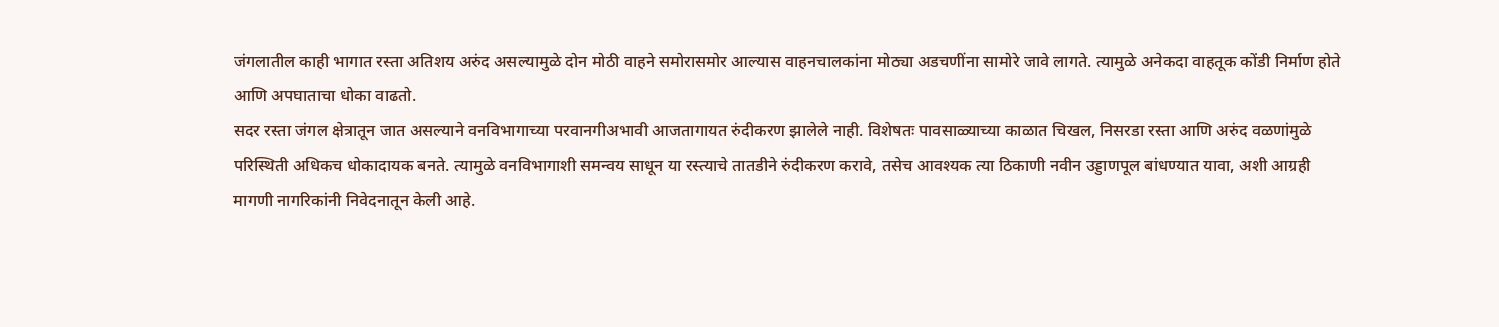जंगलातील काही भागात रस्ता अतिशय अरुंद असल्यामुळे दोन मोठी वाहने समोरासमोर आल्यास वाहनचालकांना मोठ्या अडचणींना सामोरे जावे लागते. त्यामुळे अनेकदा वाहतूक कोंडी निर्माण होते आणि अपघाताचा धोका वाढतो.
सदर रस्ता जंगल क्षेत्रातून जात असल्याने वनविभागाच्या परवानगीअभावी आजतागायत रुंदीकरण झालेले नाही. विशेषतः पावसाळ्याच्या काळात चिखल, निसरडा रस्ता आणि अरुंद वळणांमुळे परिस्थिती अधिकच धोकादायक बनते. त्यामुळे वनविभागाशी समन्वय साधून या रस्त्याचे तातडीने रुंदीकरण करावे, तसेच आवश्यक त्या ठिकाणी नवीन उड्डाणपूल बांधण्यात यावा, अशी आग्रही मागणी नागरिकांनी निवेदनातून केली आहे.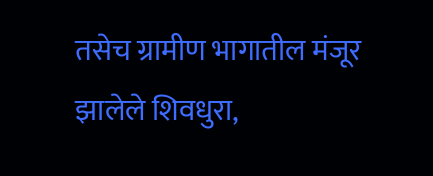तसेच ग्रामीण भागातील मंजूर झालेले शिवधुरा,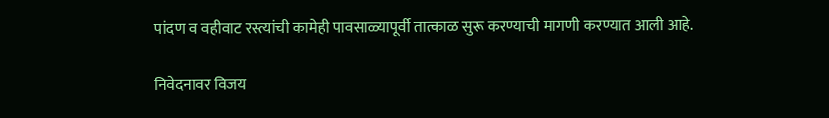पांदण व वहीवाट रस्त्यांची कामेही पावसाळ्यापूर्वी तात्काळ सुरू करण्याची मागणी करण्यात आली आहे.

निवेदनावर विजय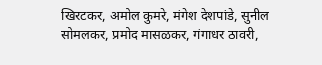खिरटकर, अमोल कुमरे, मंगेश देशपांडे, सुनील सोमलकर, प्रमोद मासळकर, गंगाधर ठावरी,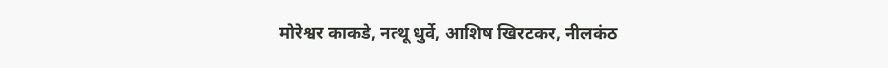मोरेश्वर काकडे, नत्थू धुर्वे, आशिष खिरटकर, नीलकंठ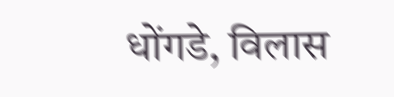धोंगडे, विलास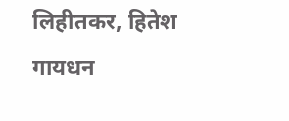लिहीतकर, हितेश गायधन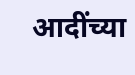आदींच्या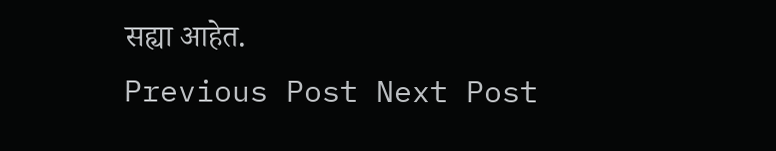सह्या आहेत.
Previous Post Next Post